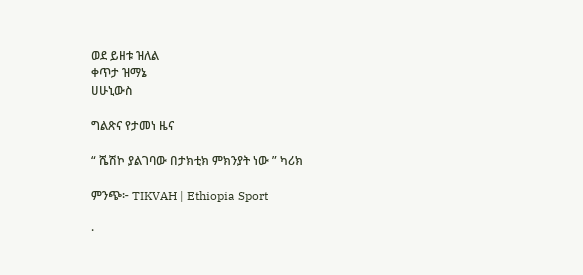ወደ ይዘቱ ዝለል
ቀጥታ ዝማኔ
ሀሁኒውስ

ግልጽና የታመነ ዜና

“ ሼሽኮ ያልገባው በታክቲክ ምክንያት ነው ” ካሪክ

ምንጭ፦ TIKVAH | Ethiopia Sport

·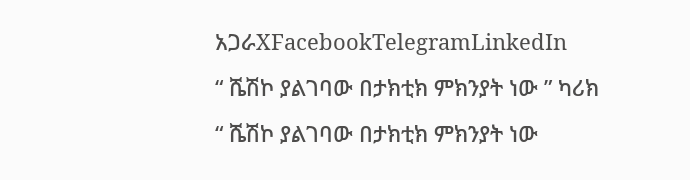አጋራXFacebookTelegramLinkedIn
“ ሼሽኮ ያልገባው በታክቲክ ምክንያት ነው ” ካሪክ
“ ሼሽኮ ያልገባው በታክቲክ ምክንያት ነው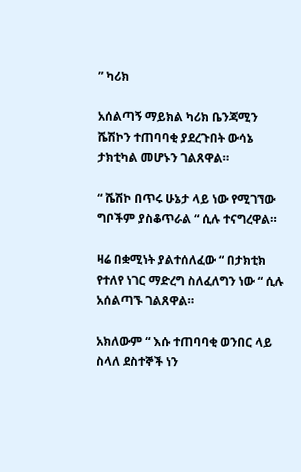” ካሪክ

አሰልጣኝ ማይክል ካሪክ ቤንጃሚን ሼሽኮን ተጠባባቂ ያደረጉበት ውሳኔ ታክቲካል መሆኑን ገልጸዋል።

“ ሼሽኮ በጥሩ ሁኔታ ላይ ነው የሚገኘው ግቦችም ያስቆጥራል “ ሲሉ ተናግረዋል።

ዛሬ በቋሚነት ያልተሰለፈው “ በታክቲክ የተለየ ነገር ማድረግ ስለፈለግን ነው “ ሲሉ አሰልጣኙ ገልጸዋል።

አክለውም “ እሱ ተጠባባቂ ወንበር ላይ ስላለ ደስተኞች ነን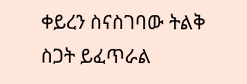ቀይረን ስናስገባው ትልቅ ስጋት ይፈጥራል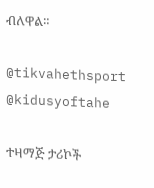ብለዋል።

@tikvahethsport      @kidusyoftahe

ተዛማጅ ታሪኮች